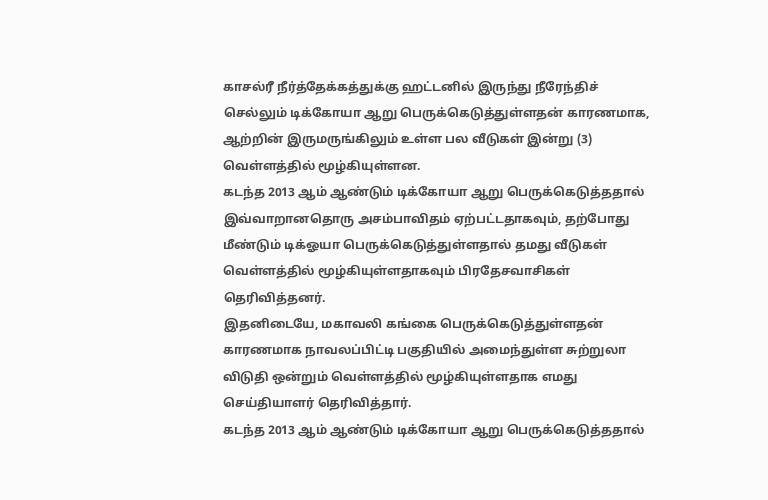காசல்ரீ நீர்த்தேக்கத்துக்கு ஹட்டனில் இருந்து நீரேந்திச் செல்லும் டிக்கோயா ஆறு பெருக்கெடுத்துள்ளதன் காரணமாக, ஆற்றின் இருமருங்கிலும் உள்ள பல வீடுகள் இன்று (3) வெள்ளத்தில் மூழ்கியுள்ளன.
கடந்த 2013 ஆம் ஆண்டும் டிக்கோயா ஆறு பெருக்கெடுத்ததால் இவ்வாறானதொரு அசம்பாவிதம் ஏற்பட்டதாகவும், தற்போது மீண்டும் டிக்ஓயா பெருக்கெடுத்துள்ளதால் தமது வீடுகள் வெள்ளத்தில் மூழ்கியுள்ளதாகவும் பிரதேசவாசிகள் தெரிவித்தனர்.
இதனிடையே, மகாவலி கங்கை பெருக்கெடுத்துள்ளதன் காரணமாக நாவலப்பிட்டி பகுதியில் அமைந்துள்ள சுற்றுலா விடுதி ஒன்றும் வெள்ளத்தில் மூழ்கியுள்ளதாக எமது செய்தியாளர் தெரிவித்தார்.
கடந்த 2013 ஆம் ஆண்டும் டிக்கோயா ஆறு பெருக்கெடுத்ததால்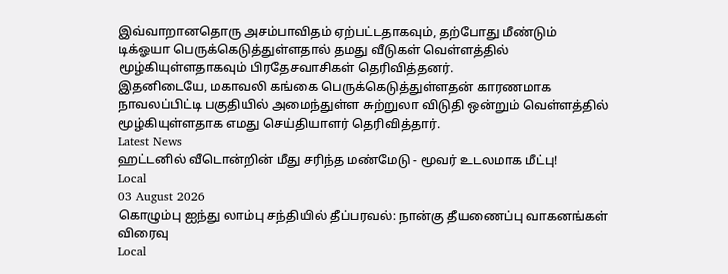இவ்வாறானதொரு அசம்பாவிதம் ஏற்பட்டதாகவும், தற்போது மீண்டும் டிக்ஓயா பெருக்கெடுத்துள்ளதால் தமது வீடுகள் வெள்ளத்தில் மூழ்கியுள்ளதாகவும் பிரதேசவாசிகள் தெரிவித்தனர்.
இதனிடையே, மகாவலி கங்கை பெருக்கெடுத்துள்ளதன் காரணமாக நாவலப்பிட்டி பகுதியில் அமைந்துள்ள சுற்றுலா விடுதி ஒன்றும் வெள்ளத்தில் மூழ்கியுள்ளதாக எமது செய்தியாளர் தெரிவித்தார்.
Latest News
ஹட்டனில் வீடொன்றின் மீது சரிந்த மண்மேடு - மூவர் உடலமாக மீட்பு!
Local
03 August 2026
கொழும்பு ஐந்து லாம்பு சந்தியில் தீப்பரவல்: நான்கு தீயணைப்பு வாகனங்கள் விரைவு
Local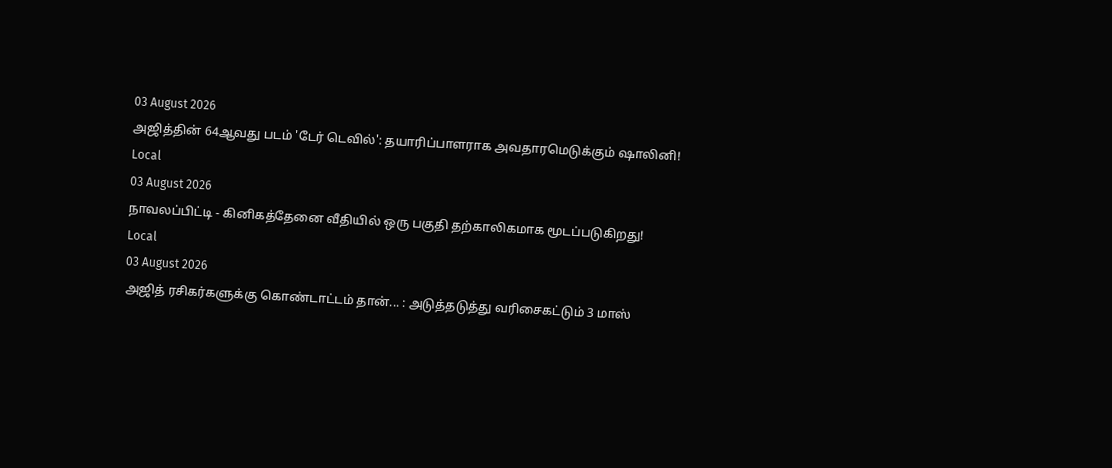03 August 2026
அஜித்தின் 64ஆவது படம் 'டேர் டெவில்': தயாரிப்பாளராக அவதாரமெடுக்கும் ஷாலினி!
Local
03 August 2026
நாவலப்பிட்டி - கினிகத்தேனை வீதியில் ஒரு பகுதி தற்காலிகமாக மூடப்படுகிறது!
Local
03 August 2026
அஜித் ரசிகர்களுக்கு கொண்டாட்டம் தான்... : அடுத்தடுத்து வரிசைகட்டும் 3 மாஸ்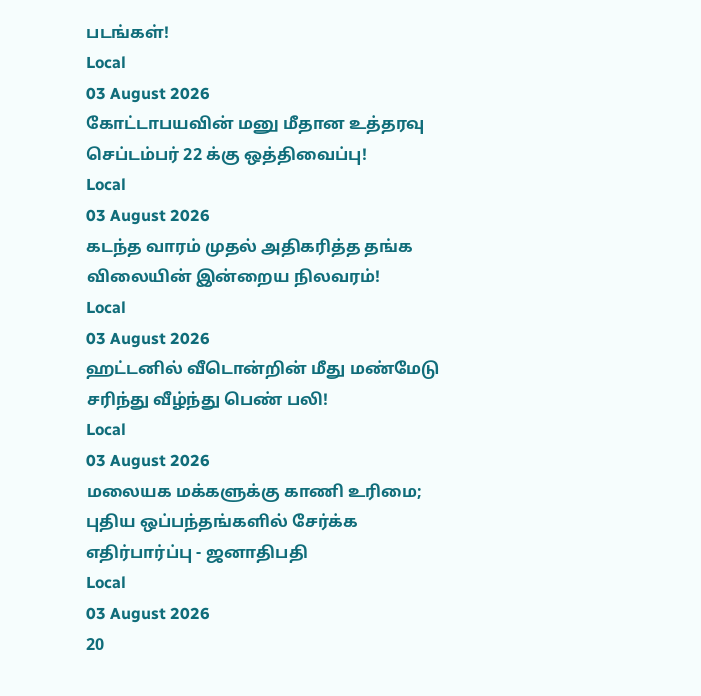படங்கள்!
Local
03 August 2026
கோட்டாபயவின் மனு மீதான உத்தரவு செப்டம்பர் 22 க்கு ஒத்திவைப்பு!
Local
03 August 2026
கடந்த வாரம் முதல் அதிகரித்த தங்க விலையின் இன்றைய நிலவரம்!
Local
03 August 2026
ஹட்டனில் வீடொன்றின் மீது மண்மேடு சரிந்து வீழ்ந்து பெண் பலி!
Local
03 August 2026
மலையக மக்களுக்கு காணி உரிமை; புதிய ஒப்பந்தங்களில் சேர்க்க எதிர்பார்ப்பு - ஜனாதிபதி
Local
03 August 2026
20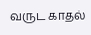வருட காதல்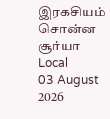இரகசியம் சொன்ன சூர்யா
Local
03 August 2026